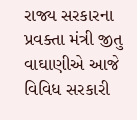રાજ્ય સરકારના પ્રવક્તા મંત્રી જીતુ વાઘાણીએ આજે વિવિધ સરકારી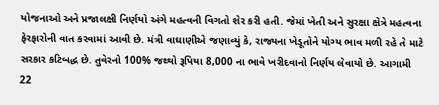યોજનાઓ અને પ્રજાલક્ષી નિર્ણયો અંગે મહત્વની વિગતો શેર કરી હતી. જેમાં ખેતી અને સુરક્ષા ક્ષેત્રે મહત્વના ફેરફારોની વાત કરવામાં આવી છે. મંત્રી વાઘાણીએ જણાવ્યું કે, રાજ્યના ખેડૂતોને યોગ્ય ભાવ મળી રહે તે માટે સરકાર કટિબદ્ધ છે. તુવેરનો 100% જથ્થો રૂપિયા 8,000 ના ભાવે ખરીદવાનો નિર્ણય લેવાયો છે. આગામી 22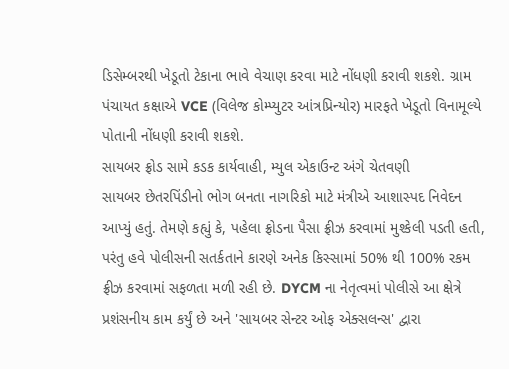ડિસેમ્બરથી ખેડૂતો ટેકાના ભાવે વેચાણ કરવા માટે નોંધણી કરાવી શકશે. ગ્રામ પંચાયત કક્ષાએ VCE (વિલેજ કોમ્પ્યુટર આંત્રપ્રિન્યોર) મારફતે ખેડૂતો વિનામૂલ્યે પોતાની નોંધણી કરાવી શકશે.
સાયબર ફ્રોડ સામે કડક કાર્યવાહી, મ્યુલ એકાઉન્ટ અંગે ચેતવણી
સાયબર છેતરપિંડીનો ભોગ બનતા નાગરિકો માટે મંત્રીએ આશાસ્પદ નિવેદન આપ્યું હતું. તેમણે કહ્યું કે, પહેલા ફ્રોડના પૈસા ફ્રીઝ કરવામાં મુશ્કેલી પડતી હતી, પરંતુ હવે પોલીસની સતર્કતાને કારણે અનેક કિસ્સામાં 50% થી 100% રકમ ફ્રીઝ કરવામાં સફળતા મળી રહી છે. DYCM ના નેતૃત્વમાં પોલીસે આ ક્ષેત્રે પ્રશંસનીય કામ કર્યું છે અને 'સાયબર સેન્ટર ઓફ એક્સલન્સ' દ્વારા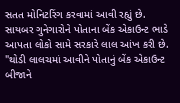સતત મોનિટરિંગ કરવામાં આવી રહ્યું છે. સાયબર ગુનેગારોને પોતાના બેંક એકાઉન્ટ ભાડે આપતા લોકો સામે સરકારે લાલ આંખ કરી છે. "થોડી લાલચમાં આવીને પોતાનું બેંક એકાઉન્ટ બીજાને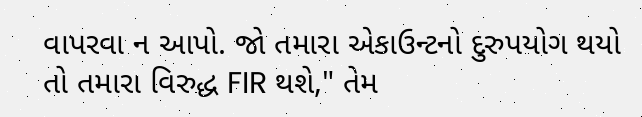વાપરવા ન આપો. જો તમારા એકાઉન્ટનો દુરુપયોગ થયો તો તમારા વિરુદ્ધ FIR થશે," તેમ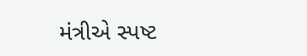મંત્રીએ સ્પષ્ટ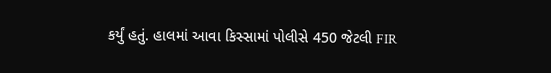કર્યું હતું. હાલમાં આવા કિસ્સામાં પોલીસે 450 જેટલી FIR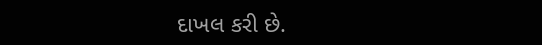દાખલ કરી છે.